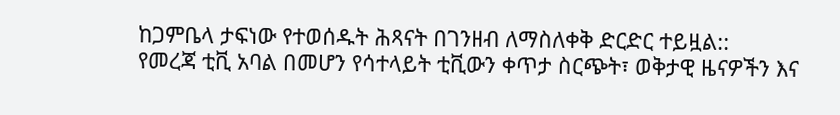ከጋምቤላ ታፍነው የተወሰዱት ሕጻናት በገንዘብ ለማስለቀቅ ድርድር ተይዟል::
የመረጃ ቲቪ አባል በመሆን የሳተላይት ቲቪውን ቀጥታ ስርጭት፣ ወቅታዊ ዜናዎችን እና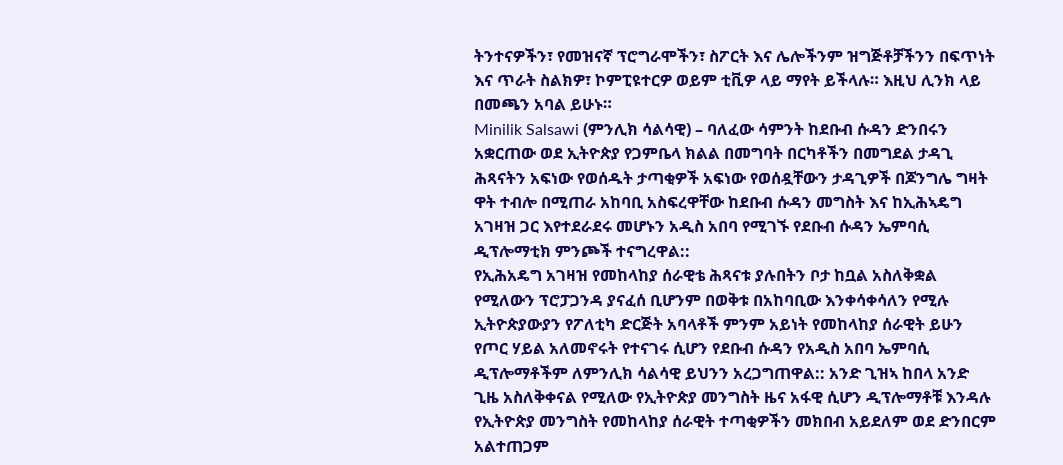ትንተናዎችን፣ የመዝናኛ ፕሮግራሞችን፣ ስፖርት እና ሌሎችንም ዝግጅቶቻችንን በፍጥነት እና ጥራት ስልክዎ፣ ኮምፒዩተርዎ ወይም ቲቪዎ ላይ ማየት ይችላሉ። እዚህ ሊንክ ላይ በመጫን አባል ይሁኑ።
Minilik Salsawi (ምንሊክ ሳልሳዊ) – ባለፈው ሳምንት ከደቡብ ሱዳን ድንበሩን አቋርጠው ወደ ኢትዮጵያ የጋምቤላ ክልል በመግባት በርካቶችን በመግደል ታዳጊ ሕጻናትን አፍነው የወሰዱት ታጣቂዎች አፍነው የወሰዷቸውን ታዳጊዎች በጆንግሌ ግዛት ዋት ተብሎ በሚጠራ አከባቢ አስፍረዋቸው ከደቡብ ሱዳን መግስት እና ከኢሕኣዴግ አገዛዝ ጋር እየተደራደሩ መሆኑን አዲስ አበባ የሚገኙ የደቡብ ሱዳን ኤምባሲ ዲፕሎማቲክ ምንጮች ተናግረዋል::
የኢሕአዴግ አገዛዝ የመከላከያ ሰራዊቴ ሕጻናቱ ያሉበትን ቦታ ከቧል አስለቅቋል የሚለውን ፕሮፓጋንዳ ያናፈሰ ቢሆንም በወቅቱ በአከባቢው እንቀሳቀሳለን የሚሉ ኢትዮጵያውያን የፖለቲካ ድርጅት አባላቶች ምንም አይነት የመከላከያ ሰራዊት ይሁን የጦር ሃይል አለመኖሩት የተናገሩ ሲሆን የደቡብ ሱዳን የአዲስ አበባ ኤምባሲ ዲፕሎማቶችም ለምንሊክ ሳልሳዊ ይህንን አረጋግጠዋል:: አንድ ጊዝኣ ከበላ አንድ ጊዜ አስለቅቀናል የሚለው የኢትዮጵያ መንግስት ዜና አፋዊ ሲሆን ዲፕሎማቶቹ እንዳሉ የኢትዮጵያ መንግስት የመከላከያ ሰራዊት ተጣቂዎችን መክበብ አይደለም ወደ ድንበርም አልተጠጋም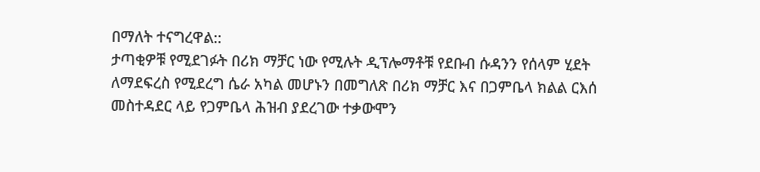በማለት ተናግረዋል::
ታጣቂዎቹ የሚደገፉት በሪክ ማቻር ነው የሚሉት ዲፕሎማቶቹ የደቡብ ሱዳንን የሰላም ሂደት ለማደፍረስ የሚደረግ ሴራ አካል መሆኑን በመግለጽ በሪክ ማቻር እና በጋምቤላ ክልል ርእሰ መስተዳደር ላይ የጋምቤላ ሕዝብ ያደረገው ተቃውሞን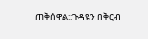ጠቅሰዋል::ጉዳዩን በቅርብ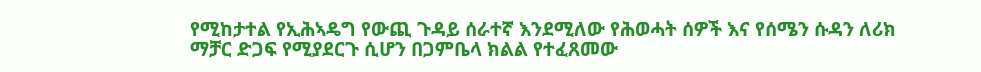የሚከታተል የኢሕኣዴግ የውጪ ጉዳይ ሰራተኛ እንደሚለው የሕወሓት ሰዎች እና የሰሜን ሱዳን ለሪክ ማቻር ድጋፍ የሚያደርጉ ሲሆን በጋምቤላ ክልል የተፈጸመው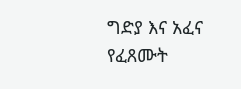ግድያ እና አፈና የፈጸሙት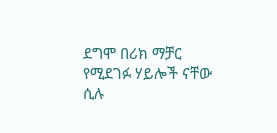ደግሞ በሪክ ማቻር የሚደገፉ ሃይሎች ናቸው ሲሉ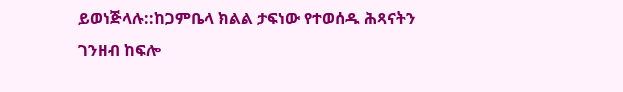ይወነጅላሉ::ከጋምቤላ ክልል ታፍነው የተወሰዱ ሕጻናትን ገንዘብ ከፍሎ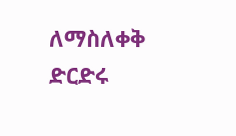ለማስለቀቅ ድርድሩ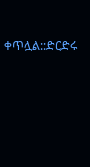ቀጥሏል::ድርድሩ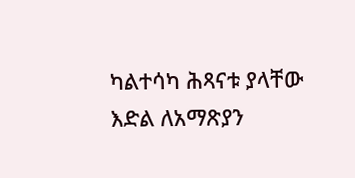ካልተሳካ ሕጻናቱ ያላቸው እድል ለአማጽያን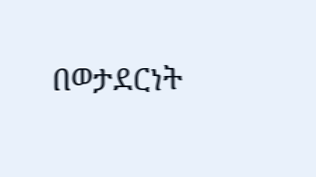በወታደርነት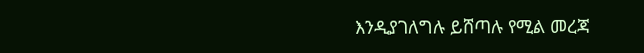እንዲያገለግሉ ይሸጣሉ የሚል መረጃ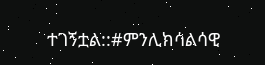ተገኝቷል::#ምንሊክሳልሳዊ